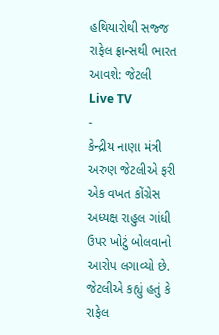હથિયારોથી સજ્જ રાફેલ ફ્રાન્સથી ભારત આવશે: જેટલી
Live TV
-
કેન્દ્રીય નાણા મંત્રી અરુણ જેટલીએ ફરી એક વખત કોંગ્રેસ અધ્યક્ષ રાહુલ ગાંધી ઉપર ખોટું બોલવાનો આરોપ લગાવ્યો છે. જેટલીએ કહ્યું હતું કે રાફેલ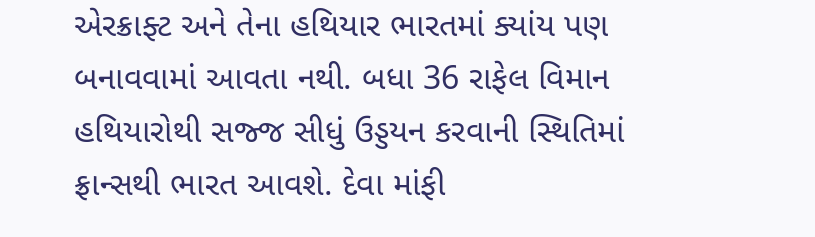એરક્રાફ્ટ અને તેના હથિયાર ભારતમાં ક્યાંય પણ બનાવવામાં આવતા નથી. બધા 36 રાફેલ વિમાન હથિયારોથી સજ્જ સીધું ઉડ્ડયન કરવાની સ્થિતિમાં ફ્રાન્સથી ભારત આવશે. દેવા માંફી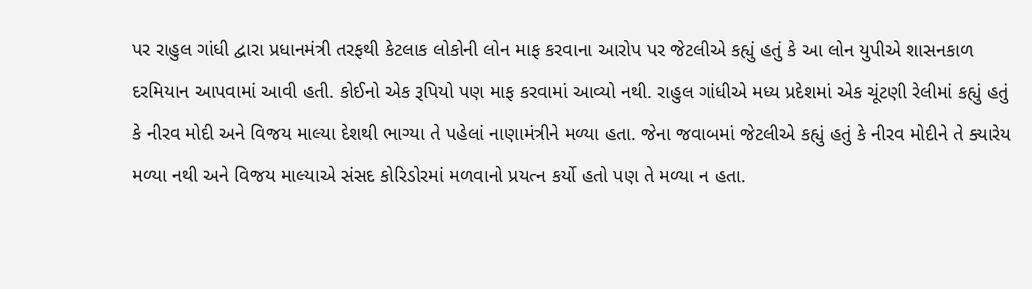પર રાહુલ ગાંધી દ્વારા પ્રધાનમંત્રી તરફથી કેટલાક લોકોની લોન માફ કરવાના આરોપ પર જેટલીએ કહ્યું હતું કે આ લોન યુપીએ શાસનકાળ દરમિયાન આપવામાં આવી હતી. કોઈનો એક રૂપિયો પણ માફ કરવામાં આવ્યો નથી. રાહુલ ગાંધીએ મધ્ય પ્રદેશમાં એક ચૂંટણી રેલીમાં કહ્યું હતું કે નીરવ મોદી અને વિજય માલ્યા દેશથી ભાગ્યા તે પહેલાં નાણામંત્રીને મળ્યા હતા. જેના જવાબમાં જેટલીએ કહ્યું હતું કે નીરવ મોદીને તે ક્યારેય મળ્યા નથી અને વિજય માલ્યાએ સંસદ કોરિડોરમાં મળવાનો પ્રયત્ન કર્યો હતો પણ તે મળ્યા ન હતા.